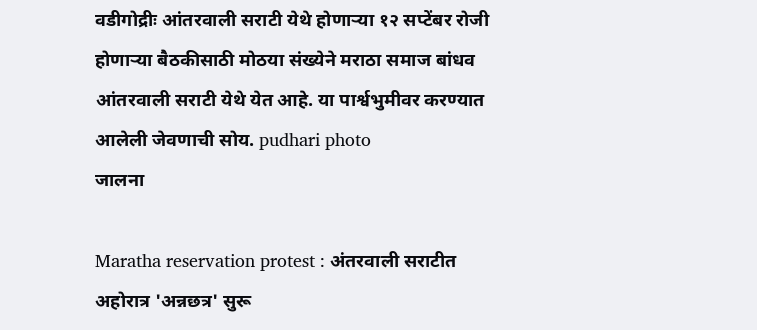वडीगोद्रीः आंतरवाली सराटी येथे होणाऱ्या १२ सप्टेंबर रोजी होणाऱ्या बैठकीसाठी मोठया संख्येने मराठा समाज बांधव आंतरवाली सराटी येथे येत आहे. या पार्श्वभुमीवर करण्यात आलेली जेवणाची सोय. pudhari photo
जालना

Maratha reservation protest : अंतरवाली सराटीत अहोरात्र 'अन्नछत्र' सुरू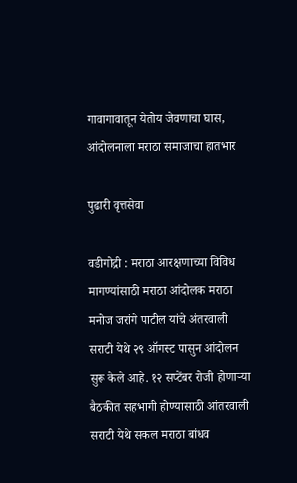गावागावातून येतोय जेवणाचा घास, आंदोलनाला मराठा समाजाचा हातभार

पुढारी वृत्तसेवा

वडीगोद्री : मराठा आरक्षणाच्या विविध मागण्यांसाठी मराठा आंदोलक मराठा मनोज जरांगे पाटील यांचे अंतरवाली सराटी येथे २९ ऑगस्ट पासुन आंदोलन सुरू केले आहे. १२ सप्टेंबर रोजी होणाऱ्या बैठकीत सहभागी होण्यासाठी आंतरवाली सराटी येथे सकल मराठा बांधव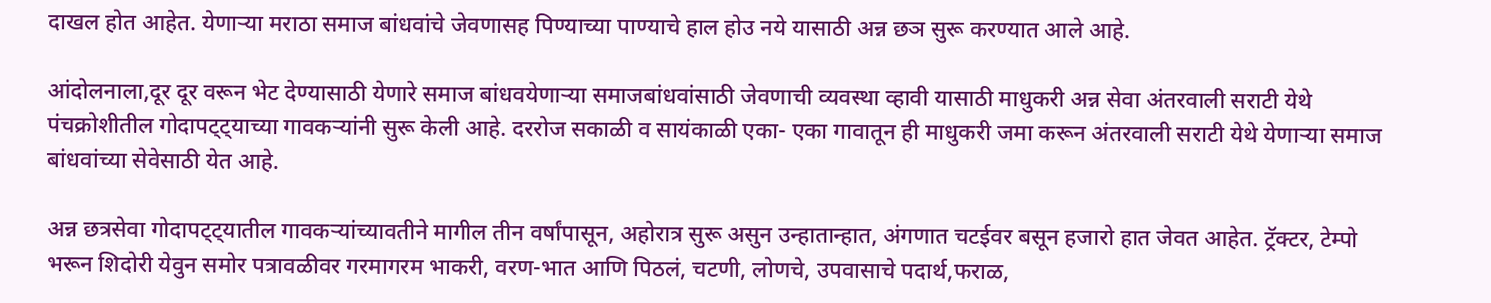दाखल होत आहेत. येणाऱ्या मराठा समाज बांधवांचे जेवणासह पिण्याच्या पाण्याचे हाल होउ नये यासाठी अन्न छञ सुरू करण्यात आले आहे.

आंदोलनाला,दूर दूर वरून भेट देण्यासाठी येणारे समाज बांधवयेणाऱ्या समाजबांधवांसाठी जेवणाची व्यवस्था व्हावी यासाठी माधुकरी अन्न सेवा अंतरवाली सराटी येथे पंचक्रोशीतील गोदापट्ट्याच्या गावकऱ्यांनी सुरू केली आहे. दररोज सकाळी व सायंकाळी एका- एका गावातून ही माधुकरी जमा करून अंतरवाली सराटी येथे येणाऱ्या समाज बांधवांच्या सेवेसाठी येत आहे.

अन्न छत्रसेवा गोदापट्ट्यातील गावकऱ्यांच्यावतीने मागील तीन वर्षांपासून, अहोरात्र सुरू असुन उन्हातान्हात, अंगणात चटईवर बसून हजारो हात जेवत आहेत. ट्रॅक्टर, टेम्पो भरून शिदोरी येवुन समोर पत्रावळीवर गरमागरम भाकरी, वरण-भात आणि पिठलं, चटणी, लोणचे, उपवासाचे पदार्थ,फराळ,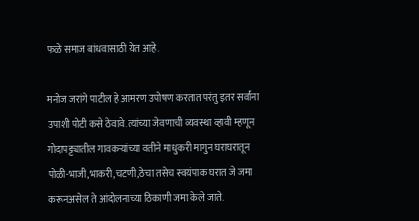फळे समाज बांधवासाठी येत आहे.

मनोज जरांगे पाटील हे आमरण उपोषण करतात परंतु इतर सर्वांना उपाशी पोटी कसे ठेवावे.त्यांच्या जेवणाची व्यवस्था व्हावी म्हणून गोदापट्ट्यातील गावकऱ्यांच्या वतीने माधुकरी मागुन घराघरातून पोळी-भाजी,भाकरी,चटणी,ठेचा तसेच स्वयंपाक घरात जे जमा करूनअसेल ते आंदोलनाच्या ठिकाणी जमा केले जाते.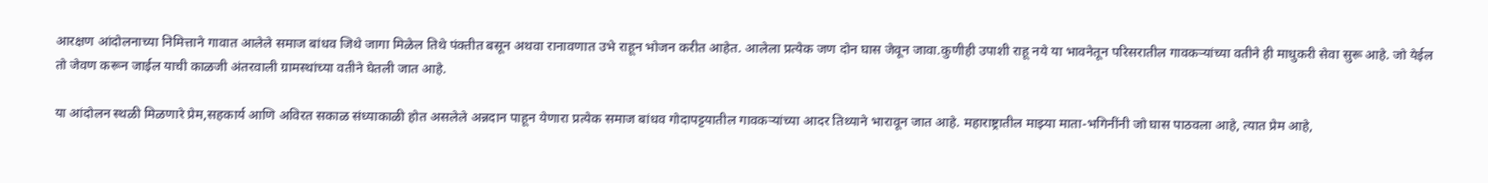आरक्षण आंदोलनाच्या निमित्ताने गावात आलेले समाज बांधव जिथे जागा मिळेल तिथे पंक्तीत बसून अथवा रानावणात उभे राहून भोजन करीत आहेत. आलेला प्रत्येक जण दोन घास जेवून जावा.कुणीही उपाशी राहू नये या भावनेतून परिसरातील गावकऱ्यांच्या वतीने ही माधुकरी सेवा सुरू आहे. जो येईल तो जेवण करून जाईल याची काळजी अंतरवाली ग्रामस्थांच्या वतीने घेतली जात आहे.

या आंदोलन स्थळी मिळणारे प्रेम,सहकार्य आणि अविरत सकाळ संध्याकाळी होत असलेले अन्नदान पाहून येणारा प्रत्येक समाज बांधव गोदापट्टयातील गावकऱ्यांच्या आदर तिथ्याने भारावून जात आहे. महाराष्ट्रातील माझ्या माता-भगिनींनी जो घास पाठवला आहे, त्यात प्रेम आहे,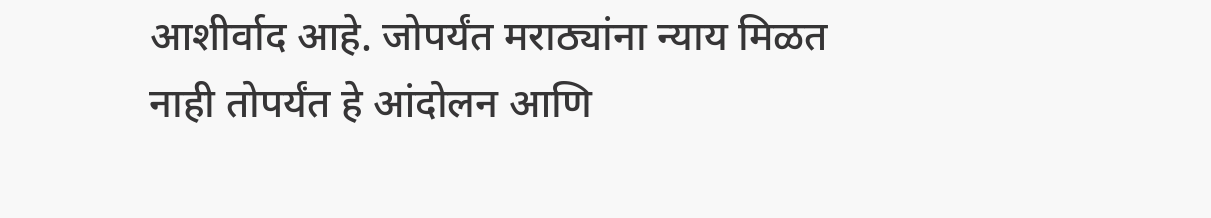आशीर्वाद आहे. जोपर्यंत मराठ्यांना न्याय मिळत नाही तोपर्यंत हे आंदोलन आणि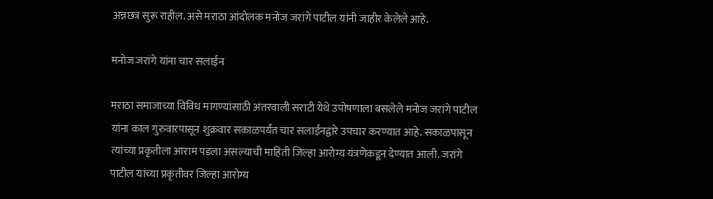अन्नछत्र सुरू राहील. असे मराठा आंदोलक मनोज जरांगे पाटील यांनी जाहीर केलेले आहे.

मनोज जरांगे यांना चार सलाईन

मराठा समाजाच्या विविध मागण्यांसाठी अंतरवाली सराटी येथे उपोषणाला बसलेले मनोज जरांगे पाटील यांना काल गुरुवारपासून शुक्रवार सकाळपर्यंत चार सलाईनद्वारे उपचार करण्यात आहे. सकाळपासून त्यांच्या प्रकृतीला आराम पडला असल्याची माहिती जिल्हा आरोग्य यंत्रणेकडून देण्यात आली. जरांगे पाटील यांच्या प्रकृतीवर जिल्हा आरोग्य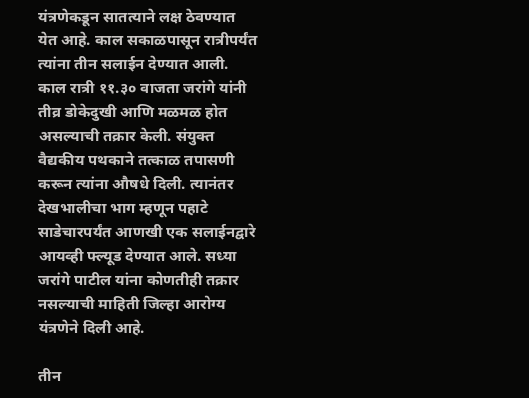यंत्रणेकडून सातत्याने लक्ष ठेवण्यात येत आहे. काल सकाळपासून रात्रीपर्यंत त्यांना तीन सलाईन देण्यात आली. काल रात्री ११.३० वाजता जरांगे यांनी तीव्र डोकेदुखी आणि मळमळ होत असल्याची तक्रार केली. संयुक्त वैद्यकीय पथकाने तत्काळ तपासणी करून त्यांना औषधे दिली. त्यानंतर देखभालीचा भाग म्हणून पहाटे साडेचारपर्यंत आणखी एक सलाईनद्वारे आयव्ही फ्ल्यूड देण्यात आले. सध्या जरांगे पाटील यांना कोणतीही तक्रार नसल्याची माहिती जिल्हा आरोग्य यंत्रणेने दिली आहे.

तीन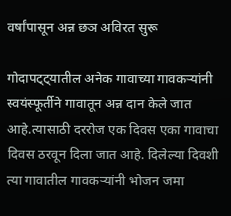वर्षांपासून अन्न छञ अविरत सुरू

गोदापट्ट्यातील अनेक गावाच्या गावकऱ्यांनी स्वयंस्फूर्तीने गावातून अन्न दान केले जात आहे.त्‍यासाठी दररोज एक दिवस एका गावाचा दिवस ठरवून दिला जात आहे. दिलेल्या दिवशी त्या गावातील गावकऱ्यांनी भोजन जमा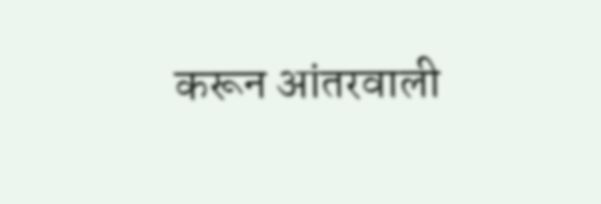करून आंतरवाली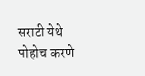सराटी येथे पोहोच करणे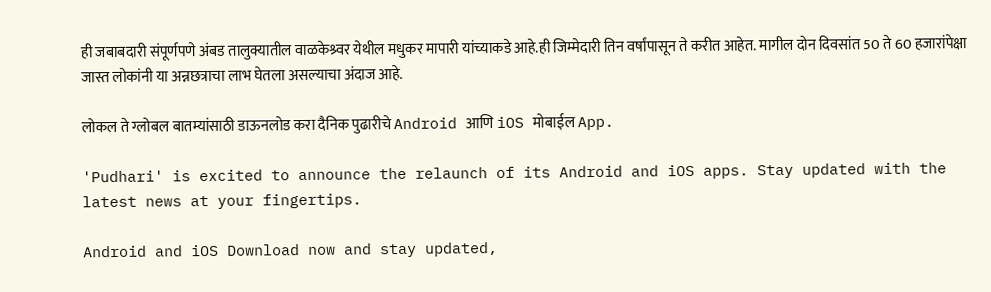ही जबाबदारी संपूर्णपणे अंबड तालुक्यातील वाळकेश्र्वर येथील मधुकर मापारी यांच्याकडे आहे.ही जिम्मेदारी तिन वर्षांपासून ते करीत आहेत. मागील दोन दिवसांत 50 ते 60 हजारांपेक्षा जास्त लोकांनी या अन्नछत्राचा लाभ घेतला असल्याचा अंदाज आहे.

लोकल ते ग्लोबल बातम्यांसाठी डाऊनलोड करा दैनिक पुढारीचे Android आणि iOS मोबाईल App.

'Pudhari' is excited to announce the relaunch of its Android and iOS apps. Stay updated with the latest news at your fingertips.

Android and iOS Download now and stay updated,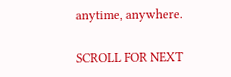anytime, anywhere.

SCROLL FOR NEXT